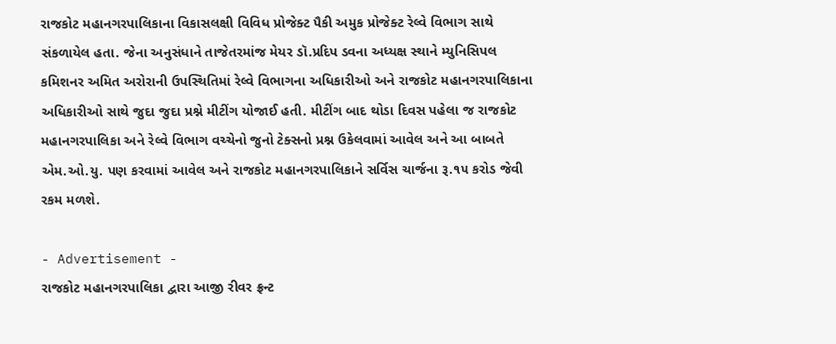રાજકોટ મહાનગરપાલિકાના વિકાસલક્ષી વિવિધ પ્રોજેક્ટ પૈકી અમુક પ્રોજેક્ટ રેલ્વે વિભાગ સાથે સંકળાયેલ હતા. જેના અનુસંધાને તાજેતરમાંજ મેયર ડૉ.પ્રદિપ ડવના અધ્યક્ષ સ્થાને મ્યુનિસિપલ કમિશનર અમિત અરોરાની ઉપસ્થિતિમાં રેલ્વે વિભાગના અધિકારીઓ અને રાજકોટ મહાનગરપાલિકાના અધિકારીઓ સાથે જુદા જુદા પ્રશ્ને મીટીંગ યોજાઈ હતી. મીટીંગ બાદ થોડા દિવસ પહેલા જ રાજકોટ મહાનગરપાલિકા અને રેલ્વે વિભાગ વચ્ચેનો જુનો ટેક્સનો પ્રશ્ન ઉકેલવામાં આવેલ અને આ બાબતે એમ.ઓ.યુ. પણ કરવામાં આવેલ અને રાજકોટ મહાનગરપાલિકાને સર્વિસ ચાર્જના રૂ.૧૫ કરોડ જેવી રકમ મળશે.

- Advertisement -
રાજકોટ મહાનગરપાલિકા દ્વારા આજી રીવર ફ્રન્ટ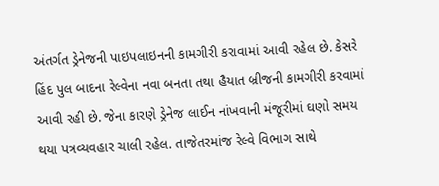અંતર્ગત ડ્રેનેજની પાઇપલાઇનની કામગીરી કરાવામાં આવી રહેલ છે. કેસરે હિંદ પુલ બાદના રેલ્વેના નવા બનતા તથા હૈયાત બ્રીજની કામગીરી કરવામાં આવી રહી છે. જેના કારણે ડ્રેનેજ લાઈન નાંખવાની મંજૂરીમાં ઘણો સમય થયા પત્રવ્યવહાર ચાલી રહેલ. તાજેતરમાંજ રેલ્વે વિભાગ સાથે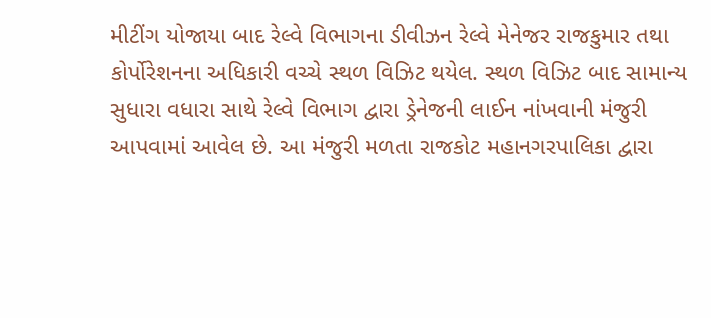મીટીંગ યોજાયા બાદ રેલ્વે વિભાગના ડીવીઝન રેલ્વે મેનેજર રાજકુમાર તથા કોર્પોરેશનના અધિકારી વચ્ચે સ્થળ વિઝિટ થયેલ. સ્થળ વિઝિટ બાદ સામાન્ય સુધારા વધારા સાથે રેલ્વે વિભાગ દ્વારા ડ્રેનેજની લાઈન નાંખવાની મંજુરી આપવામાં આવેલ છે. આ મંજુરી મળતા રાજકોટ મહાનગરપાલિકા દ્વારા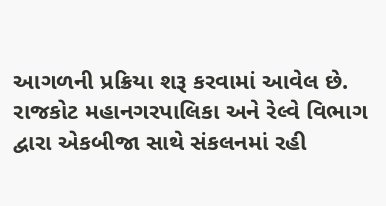આગળની પ્રક્રિયા શરૂ કરવામાં આવેલ છે.
રાજકોટ મહાનગરપાલિકા અને રેલ્વે વિભાગ દ્વારા એકબીજા સાથે સંકલનમાં રહી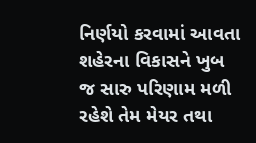નિર્ણયો કરવામાં આવતા શહેરના વિકાસને ખુબ જ સારુ પરિણામ મળી રહેશે તેમ મેયર તથા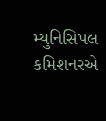મ્યુનિસિપલ કમિશનરએ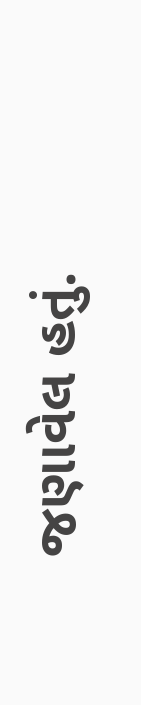જણાવેલ હતું.